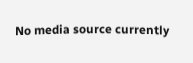No media source currently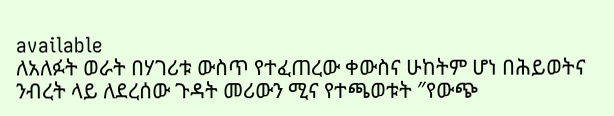available
ለአለፉት ወራት በሃገሪቱ ውስጥ የተፈጠረው ቀውስና ሁከትም ሆነ በሕይወትና ንብረት ላይ ለደረሰው ጉዳት መሪውን ሚና የተጫወቱት ″የውጭ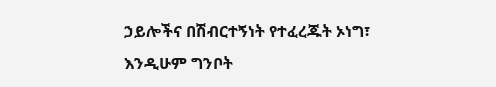ኃይሎችና በሽብርተኝነት የተፈረጁት ኦነግ፣ እንዲሁም ግንቦት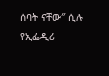ሰባት ናቸው″ ሲሉ የኢፌዲሪ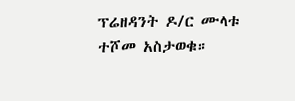ፕሬዘዳንት ዶ/ር ሙላቱ ተሾመ አስታወቁ።